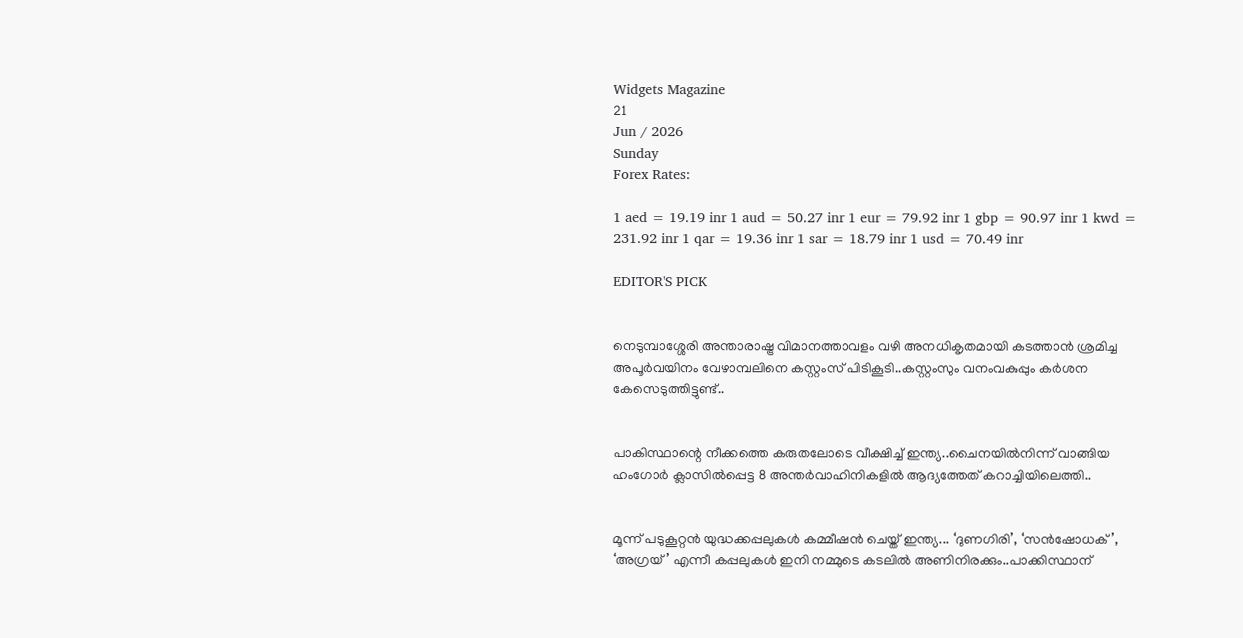Widgets Magazine
21
Jun / 2026
Sunday
Forex Rates:

1 aed = 19.19 inr 1 aud = 50.27 inr 1 eur = 79.92 inr 1 gbp = 90.97 inr 1 kwd = 231.92 inr 1 qar = 19.36 inr 1 sar = 18.79 inr 1 usd = 70.49 inr

EDITOR'S PICK


നെടുമ്പാശ്ശേരി അന്താരാഷ്ട്ര വിമാനത്താവളം വഴി അനധികൃതമായി കടത്താൻ ശ്രമിച്ച അപൂർവയിനം വേഴാമ്പലിനെ കസ്റ്റംസ് പിടികൂടി..കസ്റ്റംസും വനംവകുപ്പും കർശന കേസെടുത്തിട്ടുണ്ട്..


പാകിസ്ഥാന്റെ നീക്കത്തെ കരുതലോടെ വീക്ഷിച്ച് ഇന്ത്യ..ചൈനയിൽനിന്ന് വാങ്ങിയ ഹംഗോർ ക്ലാസിൽപ്പെട്ട 8 അന്തർവാഹിനികളിൽ ആദ്യത്തേത് കറാച്ചിയിലെത്തി..


മൂന്ന് പടുകൂറ്റൻ യുദ്ധക്കപ്പലുകൾ കമ്മീഷൻ ചെയ്ത് ഇന്ത്യ... ‘ദുണഗിരി’, ‘സൻഷോധക്’, ‘അഗ്രയ്’ എന്നീ കപ്പലുകൾ ഇനി നമ്മുടെ കടലിൽ അണിനിരക്കും..പാക്കിസ്ഥാന്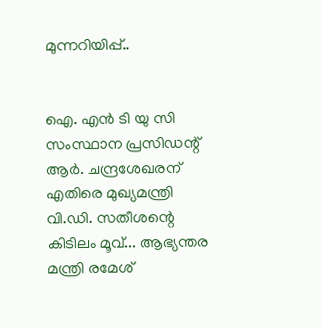മുന്നറിയിപ്പ്..


ഐ. എൻ ടി യു സി സംസ്ഥാന പ്രസിഡന്റ് ആർ. ചന്ദ്രശേഖരന് എതിരെ മുഖ്യമന്ത്രി വി.ഡി. സതീശന്റെ കിടിലം മൂവ്... ആഭ്യന്തര മന്ത്രി രമേശ്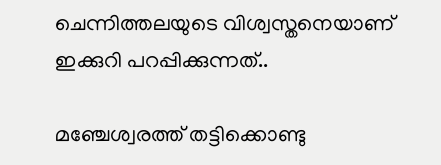ചെന്നിത്തലയുടെ വിശ്വസ്തനെയാണ് ഇക്കുറി പറപ്പിക്കുന്നത്..

മഞ്ചേശ്വരത്ത് തട്ടിക്കൊണ്ടു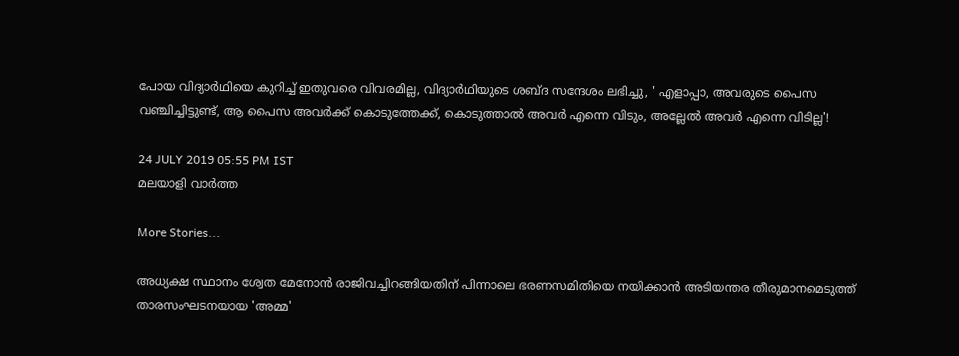പോയ വിദ്യാര്‍ഥിയെ കുറിച്ച് ഇതുവരെ വിവരമില്ല, വിദ്യാര്‍ഥിയുടെ ശബ്ദ സന്ദേശം ലഭിച്ചു, ' എളാപ്പാ, അവരുടെ പൈസ വഞ്ചിച്ചിട്ടുണ്ട്, ആ പൈസ അവര്‍ക്ക് കൊടുത്തേക്ക്, കൊടുത്താല്‍ അവര്‍ എന്നെ വിടും, അല്ലേല്‍ അവര്‍ എന്നെ വിടില്ല'!

24 JULY 2019 05:55 PM IST
മലയാളി വാര്‍ത്ത

More Stories...

അധ്യക്ഷ സ്ഥാനം ശ്വേത മേനോൻ രാജിവച്ചിറങ്ങിയതിന് പിന്നാലെ ഭരണസമിതിയെ നയിക്കാൻ അടിയന്തര തീരുമാനമെടുത്ത് താരസംഘടനയായ 'അമ്മ'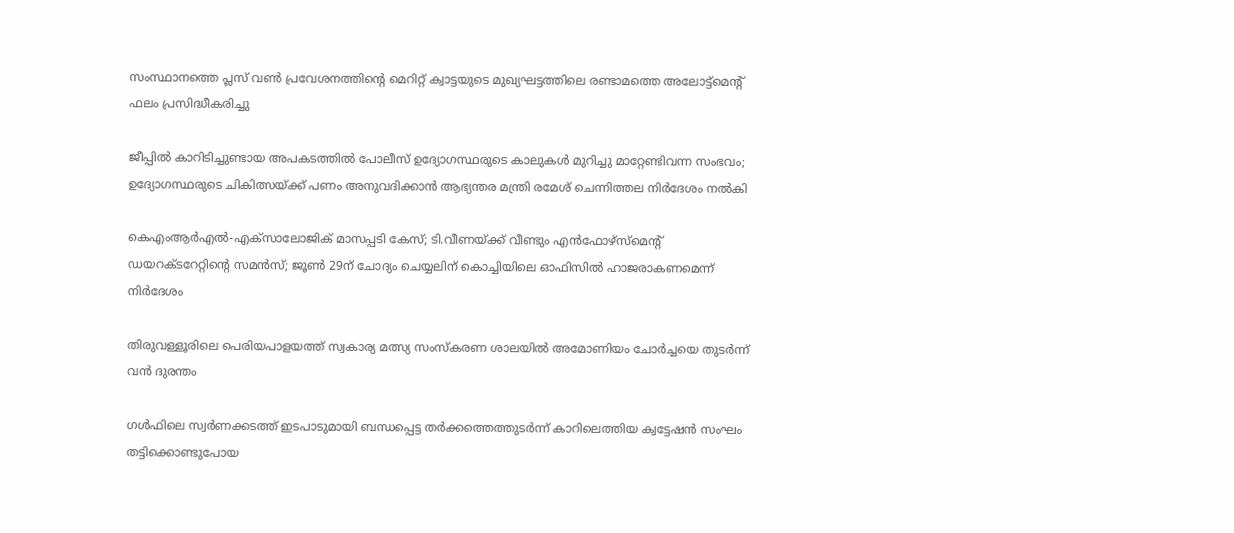സംസ്ഥാനത്തെ പ്ലസ് വൺ പ്രവേശനത്തിന്റെ മെറിറ്റ് ക്വാട്ടയുടെ മുഖ്യഘട്ടത്തിലെ രണ്ടാമത്തെ അലോട്ട്മെൻ്റ് ഫലം പ്രസിദ്ധീകരിച്ചു

ജീപ്പിൽ കാറിടിച്ചുണ്ടായ അപകടത്തിൽ പോലീസ് ഉദ്യോഗസ്ഥരുടെ കാലുകൾ മുറിച്ചു മാറ്റേണ്ടിവന്ന സംഭവം; ഉദ്യോഗസ്ഥരുടെ ചികിത്സയ്ക്ക് പണം അനുവദിക്കാൻ ആഭ്യന്തര മന്ത്രി രമേശ്‌ ചെന്നിത്തല നിർദേശം നൽകി

കെഎംആർഎൽ-എക്‌സാലോജിക് മാസപ്പടി കേസ്; ടി.വീണയ്ക്ക് വീണ്ടും എൻഫോഴ്സ്മെന്റ് ഡയറക്ടറേറ്റിന്റെ സമൻസ്; ജൂൺ 29ന് ചോദ്യം ചെയ്യലിന് കൊച്ചിയിലെ ഓഫിസിൽ ഹാജരാകണമെന്ന് നിർദേശം

തിരുവള്ളൂരിലെ പെരിയപാളയത്ത് സ്വകാര്യ മത്സ്യ സംസ്കരണ ശാലയിൽ അമോണിയം ചോർച്ചയെ തുടർന്ന് വൻ ദുരന്തം

ഗള്‍ഫിലെ സ്വര്‍ണക്കടത്ത് ഇടപാടുമായി ബന്ധപ്പെട്ട തര്‍ക്കത്തെത്തുടര്‍ന്ന് കാറിലെത്തിയ ക്വട്ടേഷന്‍ സംഘം തട്ടിക്കൊണ്ടുപോയ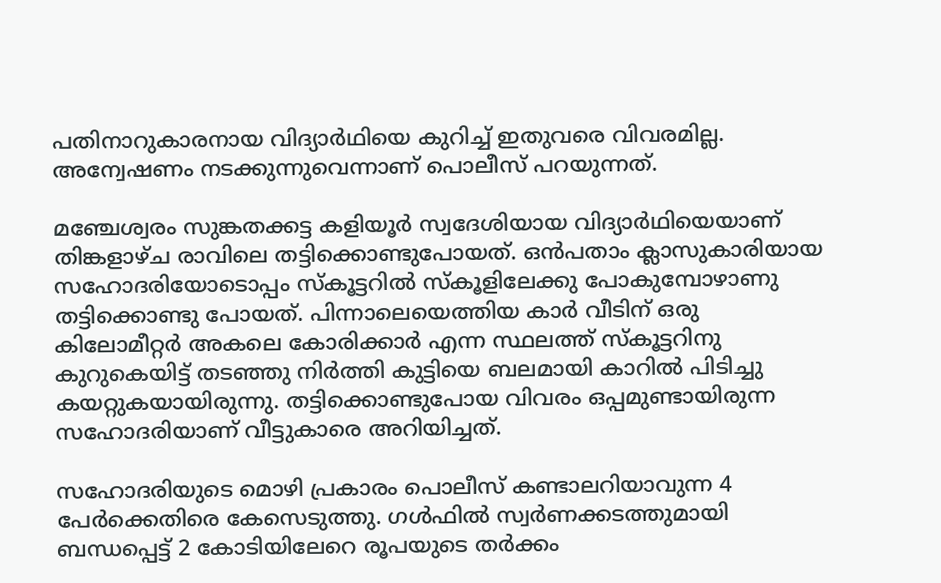പതിനാറുകാരനായ വിദ്യാര്‍ഥിയെ കുറിച്ച് ഇതുവരെ വിവരമില്ല. അന്വേഷണം നടക്കുന്നുവെന്നാണ് പൊലീസ് പറയുന്നത്.

മഞ്ചേശ്വരം സുങ്കതക്കട്ട കളിയൂര്‍ സ്വദേശിയായ വിദ്യാര്‍ഥിയെയാണ് തിങ്കളാഴ്ച രാവിലെ തട്ടിക്കൊണ്ടുപോയത്. ഒന്‍പതാം ക്ലാസുകാരിയായ സഹോദരിയോടൊപ്പം സ്‌കൂട്ടറില്‍ സ്‌കൂളിലേക്കു പോകുമ്പോഴാണു തട്ടിക്കൊണ്ടു പോയത്. പിന്നാലെയെത്തിയ കാര്‍ വീടിന് ഒരു കിലോമീറ്റര്‍ അകലെ കോരിക്കാര്‍ എന്ന സ്ഥലത്ത് സ്‌കൂട്ടറിനു കുറുകെയിട്ട് തടഞ്ഞു നിര്‍ത്തി കുട്ടിയെ ബലമായി കാറില്‍ പിടിച്ചു കയറ്റുകയായിരുന്നു. തട്ടിക്കൊണ്ടുപോയ വിവരം ഒപ്പമുണ്ടായിരുന്ന സഹോദരിയാണ് വീട്ടുകാരെ അറിയിച്ചത്.

സഹോദരിയുടെ മൊഴി പ്രകാരം പൊലീസ് കണ്ടാലറിയാവുന്ന 4 പേര്‍ക്കെതിരെ കേസെടുത്തു. ഗള്‍ഫില്‍ സ്വര്‍ണക്കടത്തുമായി ബന്ധപ്പെട്ട് 2 കോടിയിലേറെ രൂപയുടെ തര്‍ക്കം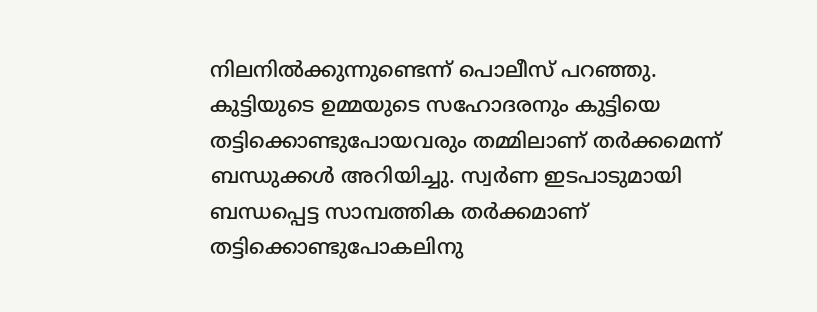നിലനില്‍ക്കുന്നുണ്ടെന്ന് പൊലീസ് പറഞ്ഞു. കുട്ടിയുടെ ഉമ്മയുടെ സഹോദരനും കുട്ടിയെ തട്ടിക്കൊണ്ടുപോയവരും തമ്മിലാണ് തര്‍ക്കമെന്ന് ബന്ധുക്കള്‍ അറിയിച്ചു. സ്വര്‍ണ ഇടപാടുമായി ബന്ധപ്പെട്ട സാമ്പത്തിക തര്‍ക്കമാണ് തട്ടിക്കൊണ്ടുപോകലിനു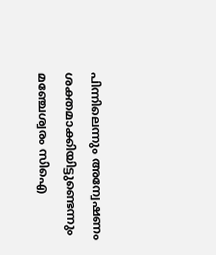പിന്നിലെന്നും അന്വേഷണം ശക്തമാക്കിയിട്ടുണ്ടെന്നും മഞ്ചേശ്വരം സിഐ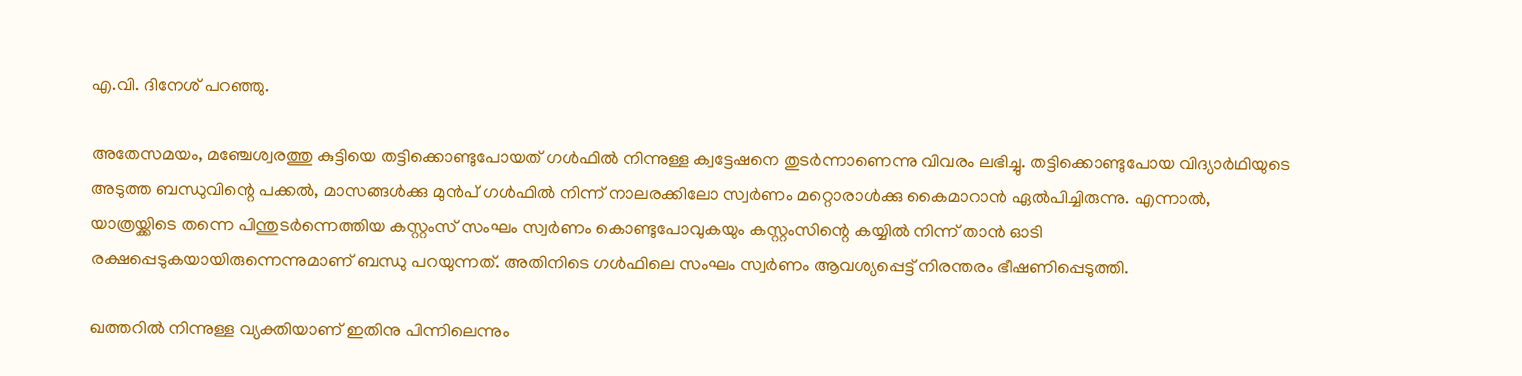എ.വി. ദിനേശ് പറഞ്ഞു.

അതേസമയം, മഞ്ചേശ്വരത്തു കുട്ടിയെ തട്ടിക്കൊണ്ടുപോയത് ഗള്‍ഫില്‍ നിന്നുള്ള ക്വട്ടേഷനെ തുടര്‍ന്നാണെന്നു വിവരം ലഭിച്ചു. തട്ടിക്കൊണ്ടുപോയ വിദ്യാര്‍ഥിയുടെ അടുത്ത ബന്ധുവിന്റെ പക്കല്‍, മാസങ്ങള്‍ക്കു മുന്‍പ് ഗള്‍ഫില്‍ നിന്ന് നാലരക്കിലോ സ്വര്‍ണം മറ്റൊരാള്‍ക്കു കൈമാറാന്‍ ഏല്‍പിച്ചിരുന്നു. എന്നാല്‍, യാത്രയ്ക്കിടെ തന്നെ പിന്തുടര്‍ന്നെത്തിയ കസ്റ്റംസ് സംഘം സ്വര്‍ണം കൊണ്ടുപോവുകയും കസ്റ്റംസിന്റെ കയ്യില്‍ നിന്ന് താന്‍ ഓടി രക്ഷപ്പെടുകയായിരുന്നെന്നുമാണ് ബന്ധു പറയുന്നത്. അതിനിടെ ഗള്‍ഫിലെ സംഘം സ്വര്‍ണം ആവശ്യപ്പെട്ട് നിരന്തരം ഭീഷണിപ്പെടുത്തി.

ഖത്തറില്‍ നിന്നുള്ള വ്യക്തിയാണ് ഇതിനു പിന്നിലെന്നും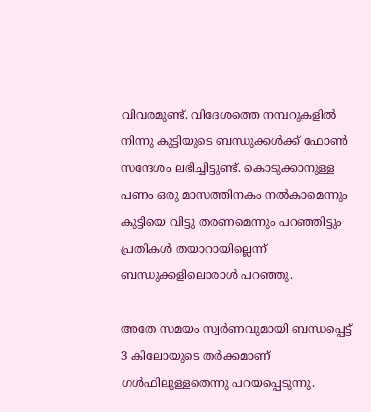വിവരമുണ്ട്. വിദേശത്തെ നമ്പറുകളില്‍ നിന്നു കുട്ടിയുടെ ബന്ധുക്കള്‍ക്ക് ഫോണ്‍ സന്ദേശം ലഭിച്ചിട്ടുണ്ട്. കൊടുക്കാനുള്ള പണം ഒരു മാസത്തിനകം നല്‍കാമെന്നും കുട്ടിയെ വിട്ടു തരണമെന്നും പറഞ്ഞിട്ടും പ്രതികള്‍ തയാറായില്ലെന്ന് ബന്ധുക്കളിലൊരാള്‍ പറഞ്ഞു.

അതേ സമയം സ്വര്‍ണവുമായി ബന്ധപ്പെട്ട് 3 കിലോയുടെ തര്‍ക്കമാണ് ഗള്‍ഫിലുള്ളതെന്നു പറയപ്പെടുന്നു.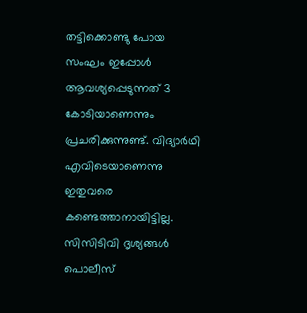തട്ടിക്കൊണ്ടു പോയ സംഘം ഇപ്പോള്‍ ആവശ്യപ്പെടുന്നത് 3 കോടിയാണെന്നും പ്രചരിക്കുന്നുണ്ട്. വിദ്യാര്‍ഥി എവിടെയാണെന്നു ഇതുവരെ കണ്ടെത്താനായിട്ടില്ല. സിസിടിവി ദൃശ്യങ്ങള്‍ പൊലീസ്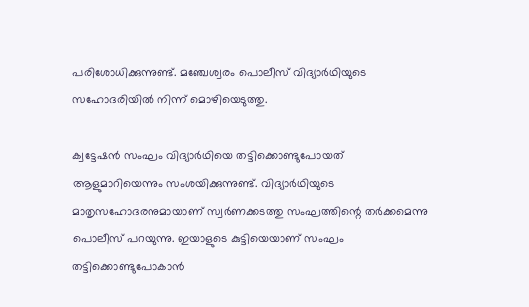പരിശോധിക്കുന്നുണ്ട്. മഞ്ചേശ്വരം പൊലീസ് വിദ്യാര്‍ഥിയുടെ സഹോദരിയില്‍ നിന്ന് മൊഴിയെടുത്തു.

ക്വട്ടേഷന്‍ സംഘം വിദ്യാര്‍ഥിയെ തട്ടിക്കൊണ്ടുപോയത് ആളുമാറിയെന്നും സംശയിക്കുന്നുണ്ട്. വിദ്യാര്‍ഥിയുടെ മാതൃസഹോദരനുമായാണ് സ്വര്‍ണക്കടത്തു സംഘത്തിന്റെ തര്‍ക്കമെന്നു പൊലീസ് പറയുന്നു. ഇയാളുടെ കുട്ടിയെയാണ് സംഘം തട്ടിക്കൊണ്ടുപോകാന്‍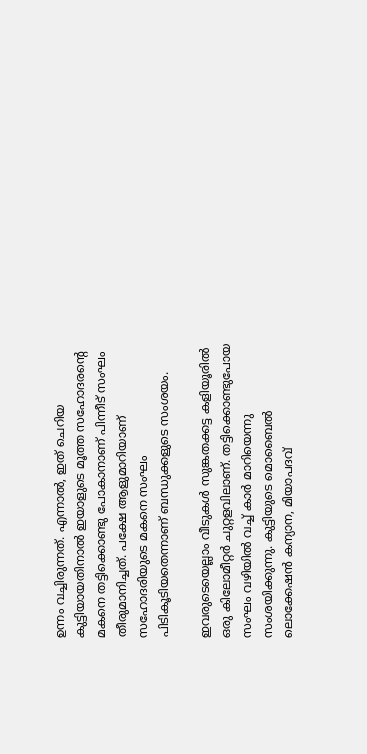ഉന്നം വച്ചിരുന്നത്. എന്നാല്‍, ഇത് ചെറിയ കുട്ടിയായതിനാല്‍ ഇയാളുടെ മൂത്ത സഹോദരന്റെ മകനെ തട്ടിക്കൊണ്ടു പോകാനാണ് പിന്നീട് സംഘം തീരുമാനിച്ചത്. പക്ഷേ ആളുമാറിയാണ് സഹോദരിയുടെ മകനെ സംഘം പിടികൂടിയതെന്നാണ് ബന്ധുക്കളുടെ സംശയം.

ഇവരുടെയെല്ലാം വീടുകള്‍ സുങ്കതക്കട്ട കളിയൂരില്‍ ഒരു കിലോമീറ്റര്‍ ചുറ്റളവിലാണ്. തട്ടിക്കൊണ്ടുപോയ സംഘം വഴിയില്‍ വച്ച് കാര്‍ മാറിയെന്നു സംശയിക്കുന്നു. കുട്ടിയുടെ മൊബൈല്‍ ലൊക്കേഷന്‍ കന്യാന, മിയാപദവ്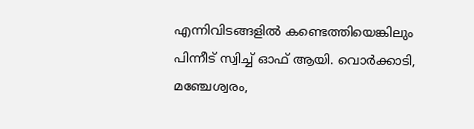എന്നിവിടങ്ങളില്‍ കണ്ടെത്തിയെങ്കിലും പിന്നീട് സ്വിച്ച് ഓഫ് ആയി. വൊര്‍ക്കാടി, മഞ്ചേശ്വരം,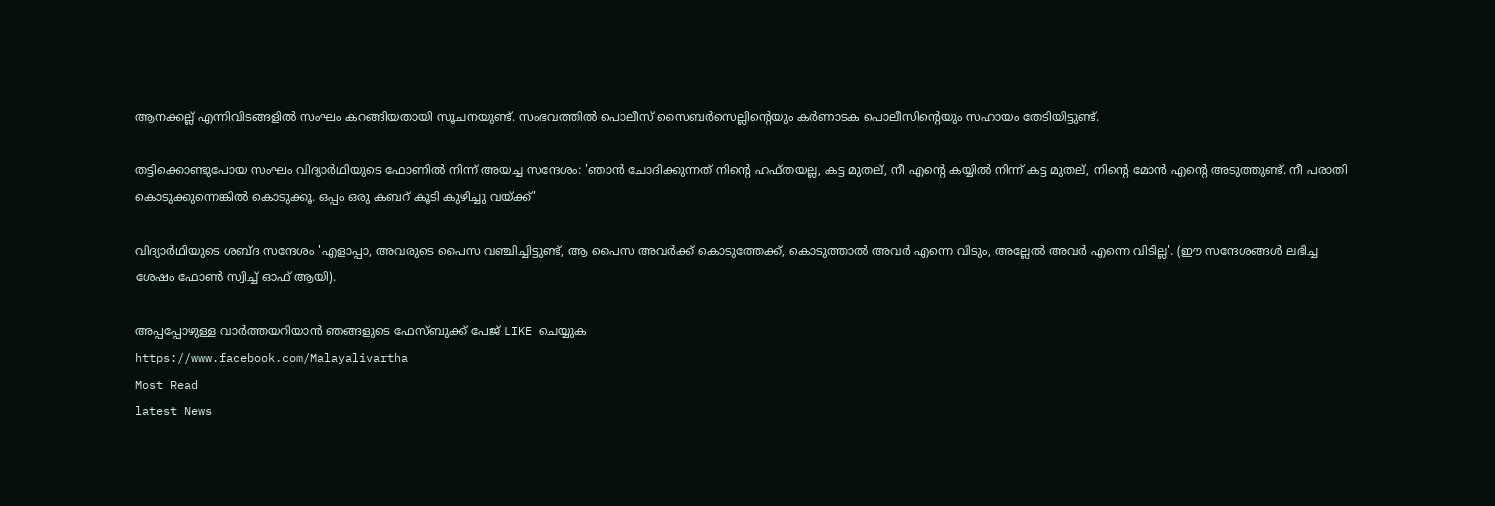ആനക്കല്ല് എന്നിവിടങ്ങളില്‍ സംഘം കറങ്ങിയതായി സൂചനയുണ്ട്. സംഭവത്തില്‍ പൊലീസ് സൈബര്‍സെല്ലിന്റെയും കര്‍ണാടക പൊലീസിന്റെയും സഹായം തേടിയിട്ടുണ്ട്.

തട്ടിക്കൊണ്ടുപോയ സംഘം വിദ്യാര്‍ഥിയുടെ ഫോണില്‍ നിന്ന് അയച്ച സന്ദേശം: 'ഞാന്‍ ചോദിക്കുന്നത് നിന്റെ ഹഫ്തയല്ല, കട്ട മുതല്, നീ എന്റെ കയ്യില്‍ നിന്ന് കട്ട മുതല്, നിന്റെ മോന്‍ എന്റെ അടുത്തുണ്ട്. നീ പരാതി കൊടുക്കുന്നെങ്കില്‍ കൊടുക്കൂ. ഒപ്പം ഒരു കബറ് കൂടി കുഴിച്ചു വയ്ക്ക്'

വിദ്യാര്‍ഥിയുടെ ശബ്ദ സന്ദേശം 'എളാപ്പാ, അവരുടെ പൈസ വഞ്ചിച്ചിട്ടുണ്ട്, ആ പൈസ അവര്‍ക്ക് കൊടുത്തേക്ക്, കൊടുത്താല്‍ അവര്‍ എന്നെ വിടും, അല്ലേല്‍ അവര്‍ എന്നെ വിടില്ല'. (ഈ സന്ദേശങ്ങള്‍ ലഭിച്ച ശേഷം ഫോണ്‍ സ്വിച്ച് ഓഫ് ആയി).

അപ്പപ്പോഴുള്ള വാര്‍ത്തയറിയാന്‍ ഞങ്ങളുടെ ഫേസ്‌ബുക്ക്‌ പേജ് LIKE ചെയ്യുക
https://www.facebook.com/Malayalivartha
Most Read
latest News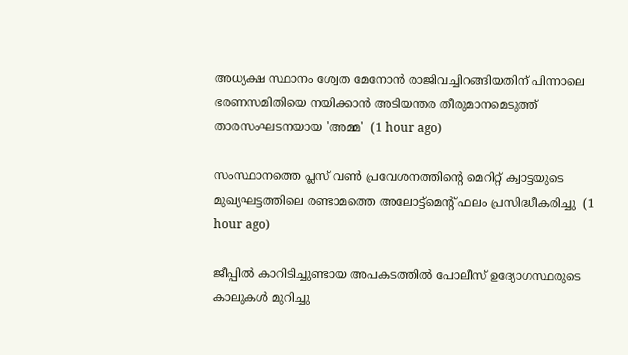അധ്യക്ഷ സ്ഥാനം ശ്വേത മേനോൻ രാജിവച്ചിറങ്ങിയതിന് പിന്നാലെ ഭരണസമിതിയെ നയിക്കാൻ അടിയന്തര തീരുമാനമെടുത്ത് താരസംഘടനയായ 'അമ്മ'  (1 hour ago)

സംസ്ഥാനത്തെ പ്ലസ് വൺ പ്രവേശനത്തിന്റെ മെറിറ്റ് ക്വാട്ടയുടെ മുഖ്യഘട്ടത്തിലെ രണ്ടാമത്തെ അലോട്ട്മെൻ്റ് ഫലം പ്രസിദ്ധീകരിച്ചു  (1 hour ago)

ജീപ്പിൽ കാറിടിച്ചുണ്ടായ അപകടത്തിൽ പോലീസ് ഉദ്യോഗസ്ഥരുടെ കാലുകൾ മുറിച്ചു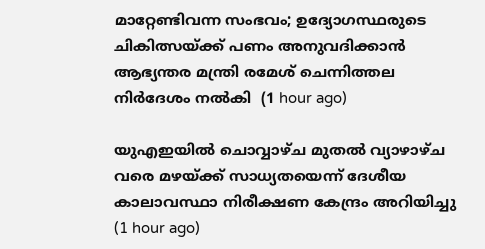മാറ്റേണ്ടിവന്ന സംഭവം; ഉദ്യോഗസ്ഥരുടെ ചികിത്സയ്ക്ക് പണം അനുവദിക്കാൻ ആഭ്യന്തര മന്ത്രി രമേശ്‌ ചെന്നിത്തല നിർദേശം നൽകി  (1 hour ago)

യുഎഇയിൽ ചൊവ്വാഴ്ച മുതൽ വ്യാഴാഴ്ച വരെ മഴയ്ക്ക് സാധ്യതയെന്ന് ദേശീയ കാലാവസ്ഥാ നിരീക്ഷണ കേന്ദ്രം അറിയിച്ചു  (1 hour ago)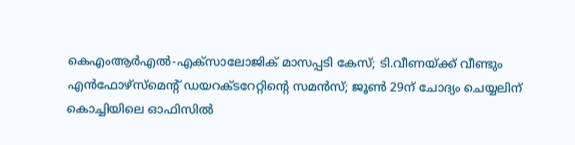കെഎംആർഎൽ-എക്‌സാലോജിക് മാസപ്പടി കേസ്; ടി.വീണയ്ക്ക് വീണ്ടും എൻഫോഴ്സ്മെന്റ് ഡയറക്ടറേറ്റിന്റെ സമൻസ്; ജൂൺ 29ന് ചോദ്യം ചെയ്യലിന് കൊച്ചിയിലെ ഓഫിസിൽ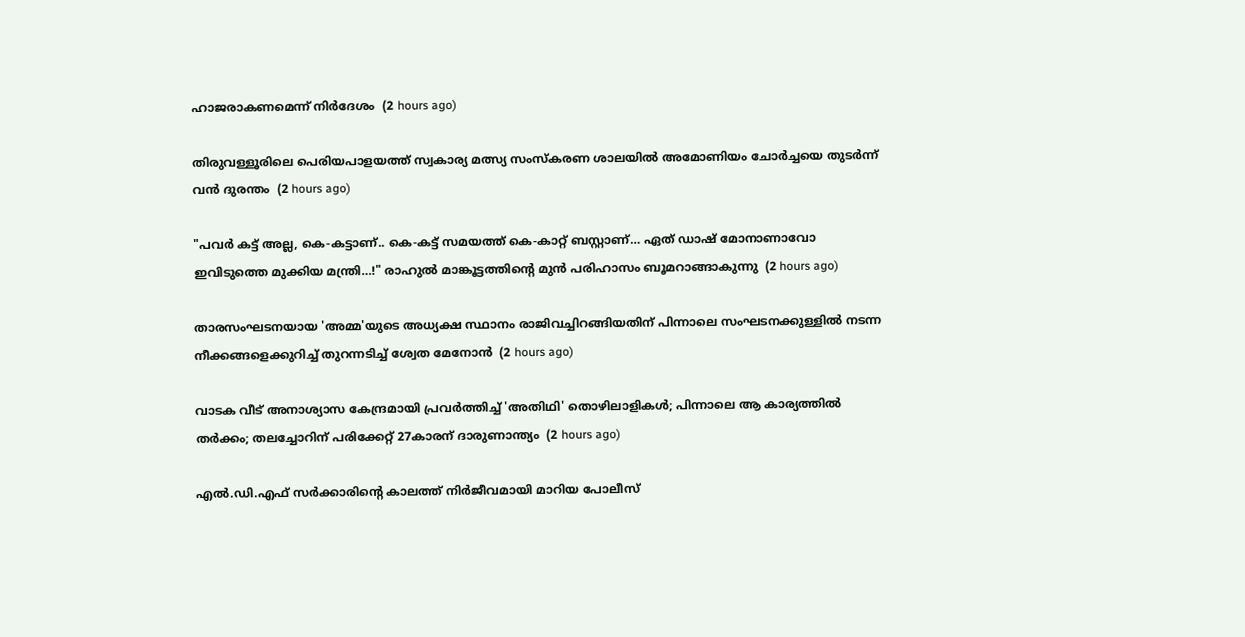ഹാജരാകണമെന്ന് നിർദേശം  (2 hours ago)

തിരുവള്ളൂരിലെ പെരിയപാളയത്ത് സ്വകാര്യ മത്സ്യ സംസ്കരണ ശാലയിൽ അമോണിയം ചോർച്ചയെ തുടർന്ന് വൻ ദുരന്തം  (2 hours ago)

"പവർ കട്ട് അല്ല, കെ-കട്ടാണ്.. കെ-കട്ട് സമയത്ത് കെ-കാറ്റ് ബസ്റ്റാണ്… ഏത് ഡാഷ് മോനാണാവോ ഇവിടുത്തെ മുക്കിയ മന്ത്രി…!" രാഹുൽ മാങ്കൂട്ടത്തിന്റെ മുൻ പരിഹാസം ബൂമറാങ്ങാകുന്നു  (2 hours ago)

താരസംഘടനയായ 'അമ്മ'യുടെ അധ്യക്ഷ സ്ഥാനം രാജിവച്ചിറങ്ങിയതിന് പിന്നാലെ സംഘടനക്കുള്ളിൽ നടന്ന നീക്കങ്ങളെക്കുറിച്ച് തുറന്നടിച്ച് ശ്വേത മേനോൻ  (2 hours ago)

വാടക വീട് അനാശ്യാസ കേന്ദ്രമായി പ്രവർത്തിച്ച് 'അതിഥി' തൊഴിലാളികൾ; പിന്നാലെ ആ കാര്യത്തിൽ തർക്കം; തലച്ചോറിന് പരിക്കേറ്റ് 27കാരന് ദാരുണാന്ത്യം  (2 hours ago)

എല്‍.ഡി.എഫ് സര്‍ക്കാരിന്റെ കാലത്ത് നിര്‍ജീവമായി മാറിയ പോലീസ്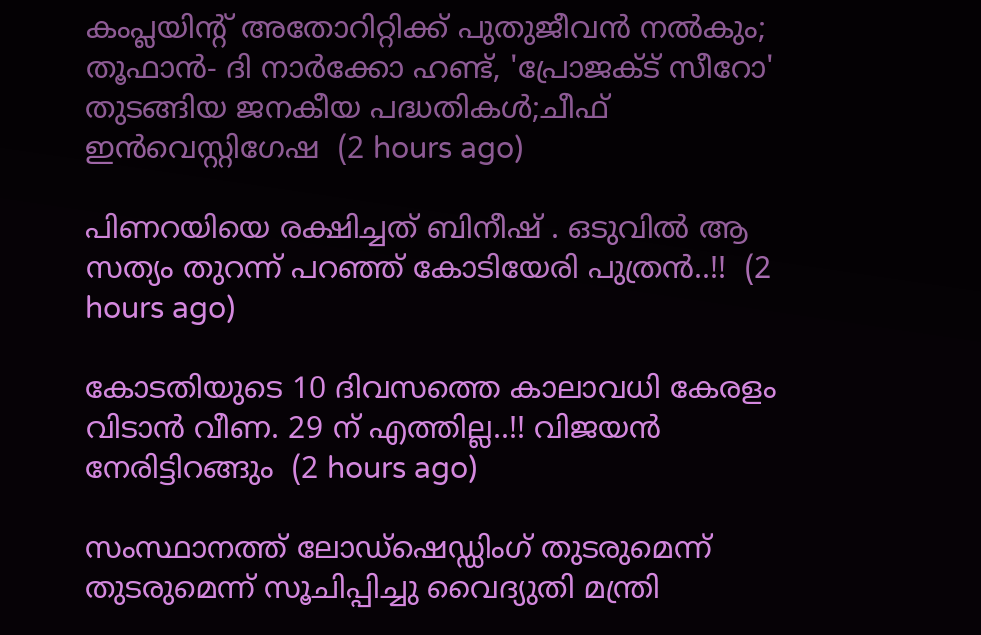കംപ്ലയിന്റ് അതോറിറ്റിക്ക് പുതുജീവന്‍ നല്‍കും; തൂഫാന്‍- ദി നാര്‍ക്കോ ഹണ്ട്, 'പ്രോജക്ട് സീറോ' തുടങ്ങിയ ജനകീയ പദ്ധതികള്‍;ചീഫ് ഇന്‍വെസ്റ്റിഗേഷ  (2 hours ago)

പിണറയിയെ രക്ഷിച്ചത് ബിനീഷ് . ഒടുവിൽ ആ സത്യം തുറന്ന് പറഞ്ഞ് കോടിയേരി പുത്രൻ..!!  (2 hours ago)

കോടതിയുടെ 10 ദിവസത്തെ കാലാവധി കേരളം വിടാൻ വീണ. 29 ന് എത്തില്ല..!! വിജയൻ നേരിട്ടിറങ്ങും  (2 hours ago)

സംസ്ഥാനത്ത് ലോഡ്‌ഷെഡ്ഡിംഗ് തുടരുമെന്ന് തുടരുമെന്ന് സൂചിപ്പിച്ചു വൈദ്യുതി മന്ത്രി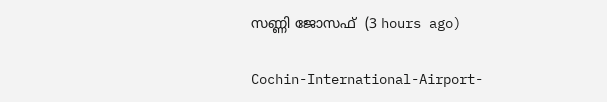സണ്ണി ജോസഫ്  (3 hours ago)

Cochin-International-Airport-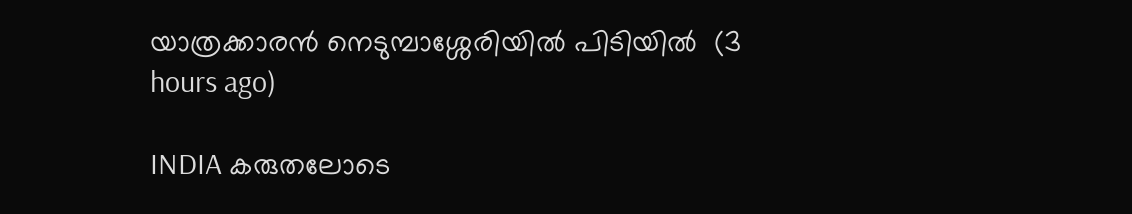യാത്രക്കാരൻ നെടുമ്പാശ്ശേരിയിൽ പിടിയിൽ  (3 hours ago)

INDIA കരുതലോടെ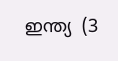ഇന്ത്യ  (3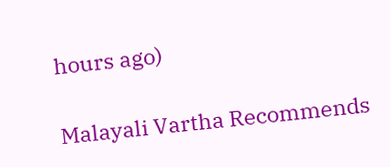hours ago)

Malayali Vartha Recommends